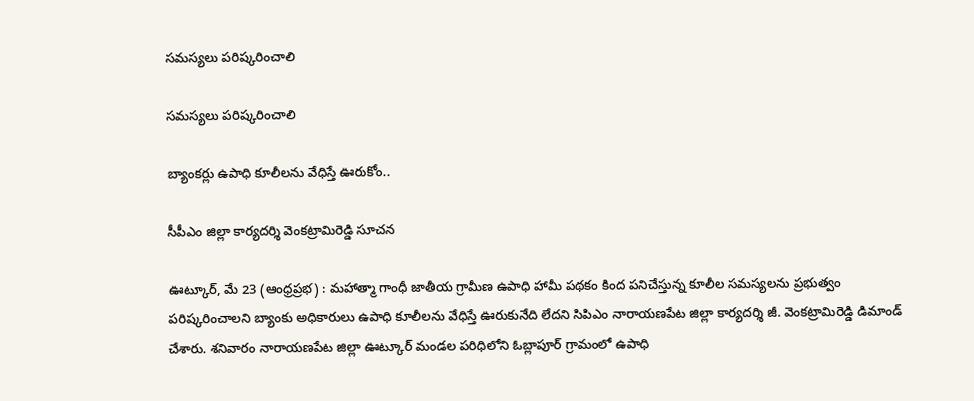సమస్యలు పరిష్కరించాలి

సమస్యలు పరిష్కరించాలి

బ్యాంక‌ర్లు ఉపాధి కూలీలను వేధిస్తే ఊరుకోం..

సీపీఎం జిల్లా కార్యదర్శి వెంకట్రామిరెడ్డి సూచ‌న‌

ఊట్కూర్, మే 23 (ఆంధ్రప్రభ) : మహాత్మా గాంధీ జాతీయ గ్రామీణ ఉపాధి హామీ పథకం కింద పనిచేస్తున్న కూలీల సమస్యలను ప్రభుత్వం పరిష్కరించాలని బ్యాంకు అధికారులు ఉపాధి కూలీలను వేధిస్తే ఊరుకునేది లేదని సిపిఎం నారాయణపేట జిల్లా కార్యదర్శి జీ. వెంకట్రామిరెడ్డి డిమాండ్ చేశారు. శనివారం నారాయణపేట జిల్లా ఊట్కూర్ మండల పరిధిలోని ఓబ్లాపూర్ గ్రామంలో ఉపాధి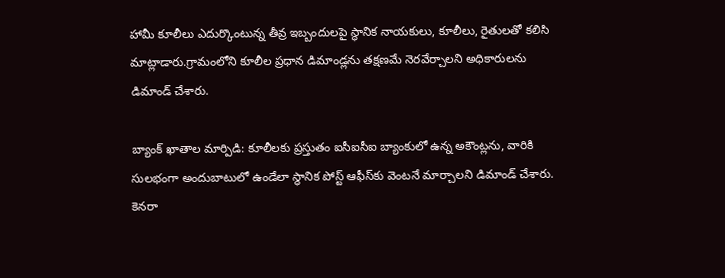హామీ కూలీలు ఎదుర్కొంటున్న తీవ్ర ఇబ్బందులపై స్థానిక నాయకులు, కూలీలు, రైతులతో కలిసి మాట్లాడారు.గ్రామంలోని కూలీల ప్రధాన డిమాండ్లను తక్షణమే నెరవేర్చాలని అధికారులను డిమాండ్ చేశారు.

బ్యాంక్ ఖాతాల మార్పిడి: కూలీలకు ప్రస్తుతం ఐసీఐసీఐ బ్యాంకులో ఉన్న అకౌంట్లను, వారికి సులభంగా అందుబాటులో ఉండేలా స్థానిక పోస్ట్ ఆఫీస్‌కు వెంటనే మార్చాలని డిమాండ్ చేశారు.  కెనరా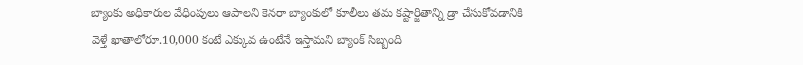బ్యాంకు అధికారుల వేధింపులు ఆపాలని కెనరా బ్యాంకులో కూలీలు తమ కష్టార్జితాన్ని డ్రా చేసుకోవడానికి వెళ్తే ఖాతాలోరూ.10,000 కంటే ఎక్కువ ఉంటేనే ఇస్తామని బ్యాంక్ సిబ్బంది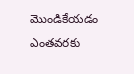మొండికేయడం ఎంతవరకు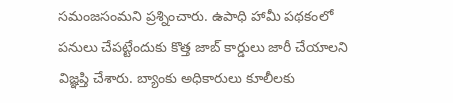సమంజసంమని ప్రశ్నించారు. ఉపాధి హామీ పథకంలో పనులు చేపట్టేందుకు కొత్త జాబ్ కార్డులు జారీ చేయాలని విజ్ఞప్తి చేశారు. బ్యాంకు అధికారులు కూలీలకు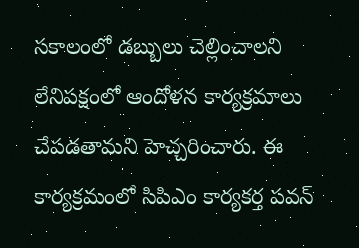సకాలంలో డబ్బులు చెల్లించాలని లేనిపక్షంలో ఆందోళన కార్యక్రమాలు చేపడతామని హెచ్చరించారు. ఈ కార్యక్రమంలో సిపిఎం కార్యకర్త పవన్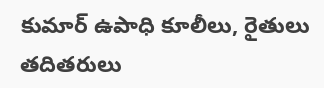కుమార్ ఉపాధి కూలీలు, రైతులు తదితరులు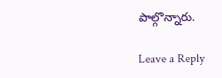పాల్గొన్నారు.

Leave a Reply